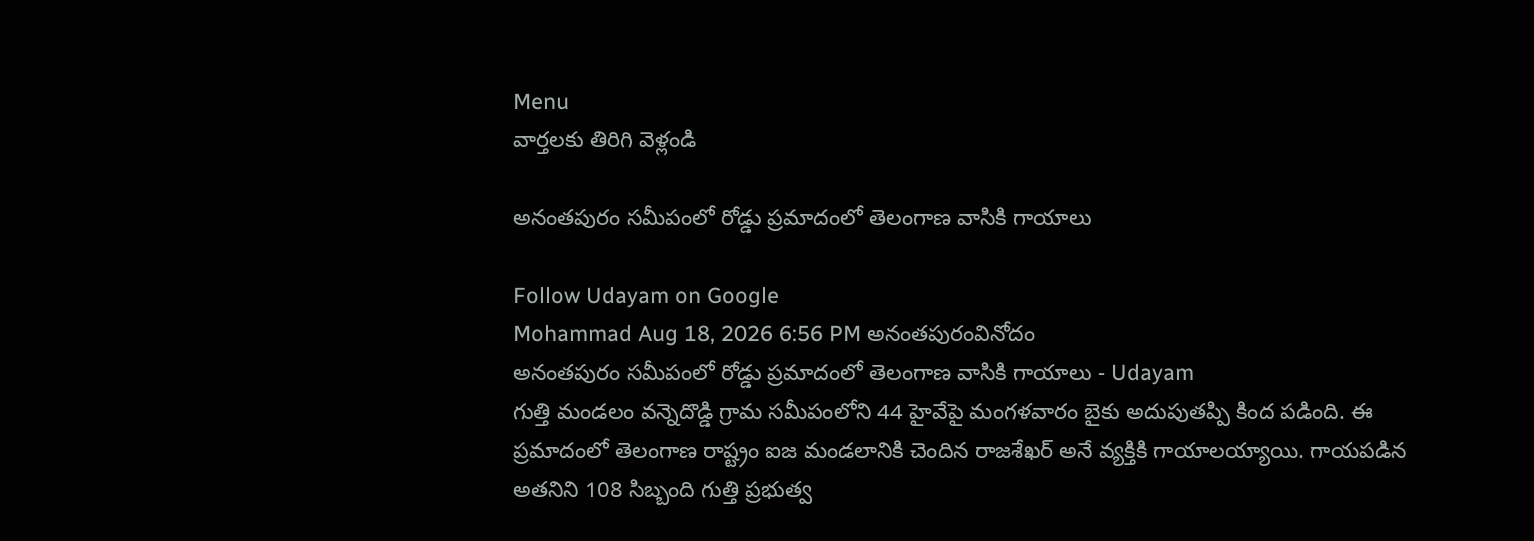Menu
వార్తలకు తిరిగి వెళ్లండి

అనంతపురం సమీపంలో రోడ్డు ప్రమాదంలో తెలంగాణ వాసికి గాయాలు

Follow Udayam on Google
Mohammad Aug 18, 2026 6:56 PM అనంతపురంవినోదం
అనంతపురం సమీపంలో రోడ్డు ప్రమాదంలో తెలంగాణ వాసికి గాయాలు - Udayam
గుత్తి మండలం వన్నెదొడ్డి గ్రామ సమీపంలోని 44 హైవేపై మంగళవారం బైకు అదుపుతప్పి కింద పడింది. ఈ ప్రమాదంలో తెలంగాణ రాష్ట్రం ఐజ మండలానికి చెందిన రాజశేఖర్ అనే వ్యక్తికి గాయాలయ్యాయి. గాయపడిన అతనిని 108 సిబ్బంది గుత్తి ప్రభుత్వ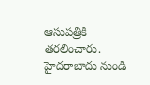ఆసుపత్రికి తరలించారు. హైదరాబాదు నుండి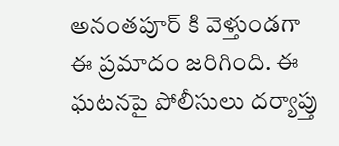అనంతపూర్ కి వెళ్తుండగా ఈ ప్రమాదం జరిగింది. ఈ ఘటనపై పోలీసులు దర్యాప్తు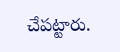చేపట్టారు.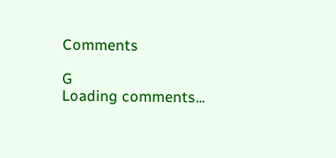Comments

G
Loading comments...